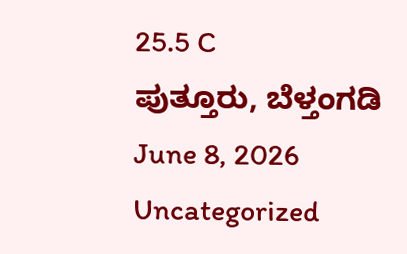25.5 C
ಪುತ್ತೂರು, ಬೆಳ್ತಂಗಡಿ
June 8, 2026
Uncategorized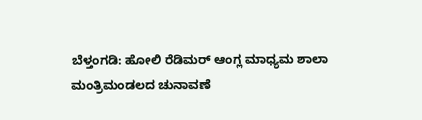ಬೆಳ್ತಂಗಡಿ: ಹೋಲಿ ರೆಡಿಮರ್ ಆಂಗ್ಲ ಮಾಧ್ಯಮ ಶಾಲಾ ಮಂತ್ರಿಮಂಡಲದ ಚುನಾವಣೆ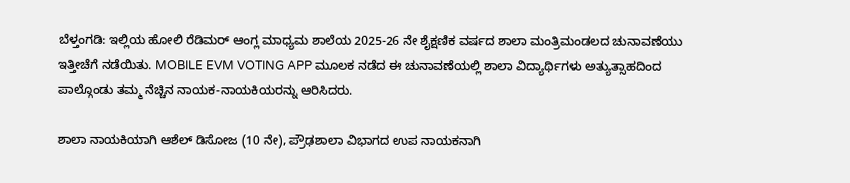ಬೆಳ್ತಂಗಡಿ: ಇಲ್ಲಿಯ ಹೋಲಿ ರೆಡಿಮರ್ ಆಂಗ್ಲ ಮಾಧ್ಯಮ ಶಾಲೆಯ 2025-26 ನೇ ಶೈಕ್ಷಣಿಕ ವರ್ಷದ ಶಾಲಾ ಮಂತ್ರಿಮಂಡಲದ ಚುನಾವಣೆಯು ಇತ್ತೀಚೆಗೆ ನಡೆಯಿತು. MOBILE EVM VOTING APP ಮೂಲಕ ನಡೆದ ಈ ಚುನಾವಣೆಯಲ್ಲಿ ಶಾಲಾ ವಿದ್ಯಾರ್ಥಿಗಳು ಅತ್ಯುತ್ಸಾಹದಿಂದ ಪಾಲ್ಗೊಂಡು ತಮ್ಮ ನೆಚ್ಚಿನ ನಾಯಕ-ನಾಯಕಿಯರನ್ನು ಆರಿಸಿದರು.

ಶಾಲಾ ನಾಯಕಿಯಾಗಿ ಆಶೆಲ್ ಡಿಸೋಜ (10 ನೇ), ಪ್ರೌಢಶಾಲಾ ವಿಭಾಗದ ಉಪ ನಾಯಕನಾಗಿ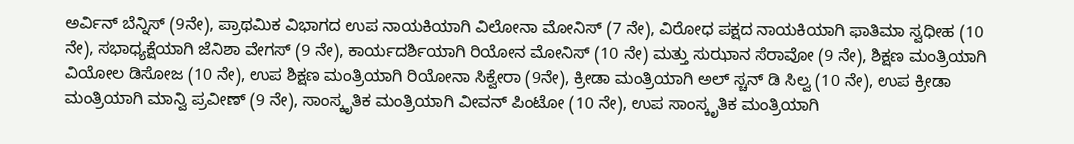ಅರ್ವಿನ್ ಬೆನ್ನಿಸ್ (9ನೇ), ಪ್ರಾಥಮಿಕ ವಿಭಾಗದ ಉಪ ನಾಯಕಿಯಾಗಿ ವಿಲೋನಾ ಮೋನಿಸ್ (7 ನೇ), ವಿರೋಧ ಪಕ್ಷದ ನಾಯಕಿಯಾಗಿ ಫಾತಿಮಾ ಸ್ವಧೀಹ (10 ನೇ), ಸಭಾಧ್ಯಕ್ಷೆಯಾಗಿ ಜೆನಿಶಾ ವೇಗಸ್ (9 ನೇ), ಕಾರ್ಯದರ್ಶಿಯಾಗಿ ರಿಯೋನ ಮೋನಿಸ್ (10 ನೇ) ಮತ್ತು ಸುಝಾನ ಸೆರಾವೋ (9 ನೇ), ಶಿಕ್ಷಣ ಮಂತ್ರಿಯಾಗಿ ವಿಯೋಲ ಡಿಸೋಜ (10 ನೇ), ಉಪ ಶಿಕ್ಷಣ ಮಂತ್ರಿಯಾಗಿ ರಿಯೋನಾ ಸಿಕ್ವೇರಾ (9ನೇ), ಕ್ರೀಡಾ ಮಂತ್ರಿಯಾಗಿ ಅಲ್ ಸ್ಚನ್ ಡಿ ಸಿಲ್ವ (10 ನೇ), ಉಪ ಕ್ರೀಡಾ ಮಂತ್ರಿಯಾಗಿ ಮಾನ್ವಿ ಪ್ರವೀಣ್ (9 ನೇ), ಸಾಂಸ್ಕೃತಿಕ ಮಂತ್ರಿಯಾಗಿ ವೀವನ್ ಪಿಂಟೋ (10 ನೇ), ಉಪ ಸಾಂಸ್ಕೃತಿಕ ಮಂತ್ರಿಯಾಗಿ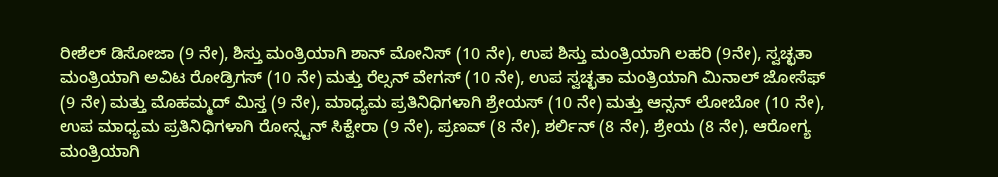ರೀಶೆಲ್ ಡಿಸೋಜಾ (9 ನೇ), ಶಿಸ್ತು ಮಂತ್ರಿಯಾಗಿ ಶಾನ್ ಮೋನಿಸ್ (10 ನೇ), ಉಪ ಶಿಸ್ತು ಮಂತ್ರಿಯಾಗಿ ಲಹರಿ (9ನೇ), ಸ್ವಚ್ಛತಾ ಮಂತ್ರಿಯಾಗಿ ಅವಿಟ ರೋಡ್ರಿಗಸ್ (10 ನೇ) ಮತ್ತು ರೆಲ್ಸನ್ ವೇಗಸ್ (10 ನೇ), ಉಪ ಸ್ವಚ್ಛತಾ ಮಂತ್ರಿಯಾಗಿ ಮಿನಾಲ್ ಜೋಸೆಫ್ (9 ನೇ) ಮತ್ತು ಮೊಹಮ್ಮದ್ ಮಿಸ್ತ (9 ನೇ), ಮಾಧ್ಯಮ ಪ್ರತಿನಿಧಿಗಳಾಗಿ ಶ್ರೇಯಸ್ (10 ನೇ) ಮತ್ತು ಆನ್ಸನ್ ಲೋಬೋ (10 ನೇ), ಉಪ ಮಾಧ್ಯಮ ಪ್ರತಿನಿಧಿಗಳಾಗಿ ರೋನ್ಸ್ಟನ್ ಸಿಕ್ವೇರಾ (9 ನೇ), ಪ್ರಣವ್ (8 ನೇ), ಶರ್ಲಿನ್ (8 ನೇ), ಶ್ರೇಯ (8 ನೇ), ಆರೋಗ್ಯ ಮಂತ್ರಿಯಾಗಿ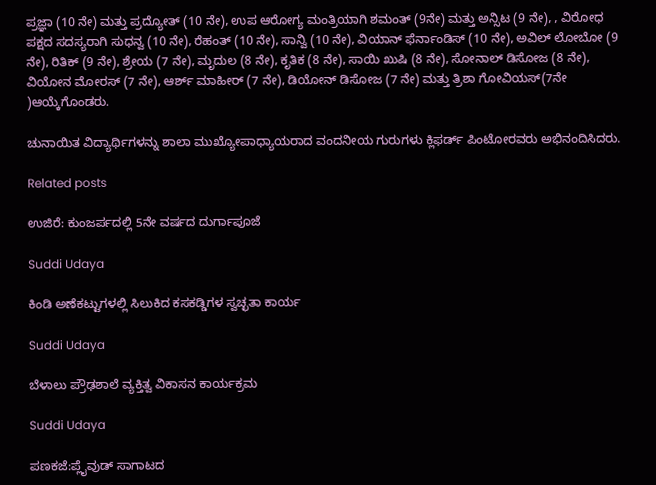ಪ್ರಜ್ಞಾ (10 ನೇ) ಮತ್ತು ಪ್ರದ್ಯೋತ್ (10 ನೇ), ಉಪ ಆರೋಗ್ಯ ಮಂತ್ರಿಯಾಗಿ ಶಮಂತ್ (9ನೇ) ಮತ್ತು ಅನ್ಸಿಟ (9 ನೇ), , ವಿರೋಧ ಪಕ್ಷದ ಸದಸ್ಯರಾಗಿ ಸುಧನ್ವ (10 ನೇ), ರೆಹಂತ್ (10 ನೇ), ಸಾನ್ವಿ (10 ನೇ), ವಿಯಾನ್ ಫೆರ್ನಾಂಡಿಸ್ (10 ನೇ), ಅವಿಲ್ ಲೋಬೋ (9 ನೇ), ರಿತಿಕ್ (9 ನೇ), ಶ್ರೇಯ (7 ನೇ), ಮೃದುಲ (8 ನೇ), ಕೃತಿಕ (8 ನೇ), ಸಾಯಿ ಖುಷಿ (8 ನೇ), ಸೋನಾಲ್ ಡಿಸೋಜ (8 ನೇ), ವಿಯೋನ ಮೋರಸ್ (7 ನೇ), ಆರ್ಶ್ ಮಾಹೀರ್ (7 ನೇ), ಡಿಯೋನ್ ಡಿಸೋಜ (7 ನೇ) ಮತ್ತು ತ್ರಿಶಾ ಗೋವಿಯಸ್(7ನೇ )ಆಯ್ಕೆಗೊಂಡರು.

ಚುನಾಯಿತ ವಿದ್ಯಾರ್ಥಿಗಳನ್ನು ಶಾಲಾ ಮುಖ್ಯೋಪಾಧ್ಯಾಯರಾದ ವಂದನೀಯ ಗುರುಗಳು ಕ್ಲಿಫರ್ಡ್ ಪಿಂಟೋರವರು ಅಭಿನಂದಿಸಿದರು.

Related posts

ಉಜಿರೆ: ಕುಂಜರ್ಪದಲ್ಲಿ 5ನೇ ವರ್ಷದ ದುರ್ಗಾಪೂಜೆ

Suddi Udaya

ಕಿಂಡಿ ಅಣೆಕಟ್ಟುಗಳಲ್ಲಿ ಸಿಲುಕಿದ ಕಸಕಡ್ಡಿಗಳ ಸ್ವಚ್ಛತಾ ಕಾರ್ಯ

Suddi Udaya

ಬೆಳಾಲು ಪ್ರೌಢಶಾಲೆ ವ್ಯಕ್ತಿತ್ವ ವಿಕಾಸನ ಕಾರ್ಯಕ್ರಮ

Suddi Udaya

ಪಣಕಜೆ:ಪ್ಲೈವುಡ್ ಸಾಗಾಟದ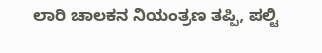ಲಾರಿ ಚಾಲಕನ ನಿಯಂತ್ರಣ ತಪ್ಪಿ, ಪಲ್ಟಿ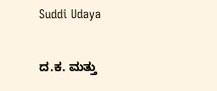Suddi Udaya

ದ.ಕ. ಮತ್ತು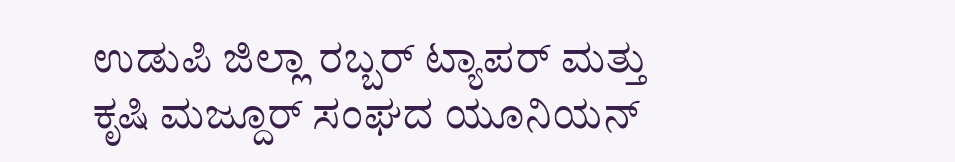ಉಡುಪಿ ಜಿಲ್ಲಾ ರಬ್ಬರ್ ಟ್ಯಾಪರ್ ಮತ್ತು ಕೃಷಿ ಮಜ್ದೂರ್ ಸಂಘದ ಯೂನಿಯನ್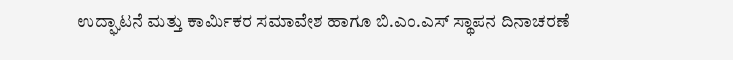ಉದ್ಘಾಟನೆ ಮತ್ತು ಕಾರ್ಮಿಕರ ಸಮಾವೇಶ ಹಾಗೂ ಬಿ.ಎಂ.ಎಸ್ ಸ್ಥಾಪನ ದಿನಾಚರಣೆ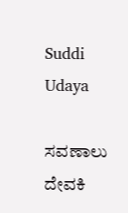Suddi Udaya

ಸವಣಾಲು ದೇವಕಿ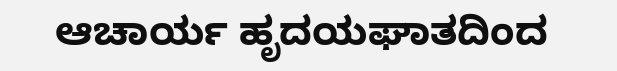ಆಚಾರ್ಯ ಹೃದಯಘಾತದಿಂದ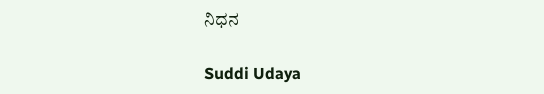ನಿಧನ

Suddi Udaya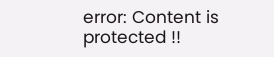error: Content is protected !!